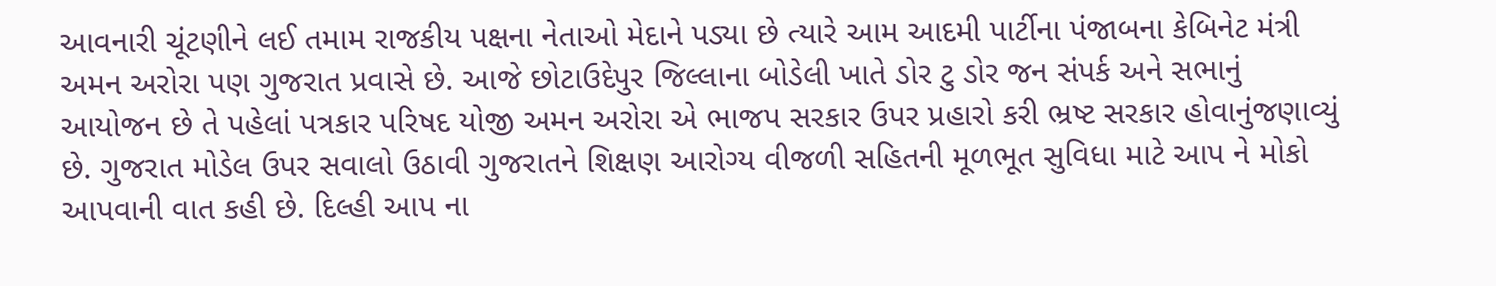આવનારી ચૂંટણીને લઈ તમામ રાજકીય પક્ષના નેતાઓ મેદાને પડ્યા છે ત્યારે આમ આદમી પાર્ટીના પંજાબના કેબિનેટ મંત્રી અમન અરોરા પણ ગુજરાત પ્રવાસે છે. આજે છોટાઉદેપુર જિલ્લાના બોડેલી ખાતે ડોર ટુ ડોર જન સંપર્ક અને સભાનું આયોજન છે તે પહેલાં પત્રકાર પરિષદ યોજી અમન અરોરા એ ભાજપ સરકાર ઉપર પ્રહારો કરી ભ્રષ્ટ સરકાર હોવાનુંજણાવ્યું છે. ગુજરાત મોડેલ ઉપર સવાલો ઉઠાવી ગુજરાતને શિક્ષણ આરોગ્ય વીજળી સહિતની મૂળભૂત સુવિધા માટે આપ ને મોકો આપવાની વાત કહી છે. દિલ્હી આપ ના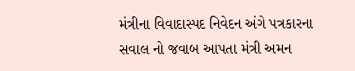મંત્રીના વિવાદાસ્પદ નિવેદન અંગે પત્રકારના સવાલ નો જવાબ આપતા મંત્રી અમન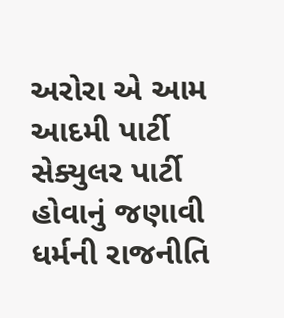અરોરા એ આમ આદમી પાર્ટી સેક્યુલર પાર્ટી હોવાનું જણાવી ધર્મની રાજનીતિ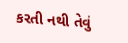કરતી નથી તેવું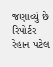જણાવ્યું છે
રિપોર્ટર રેહાન પટેલ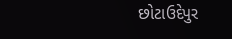છોટાઉદેપુર